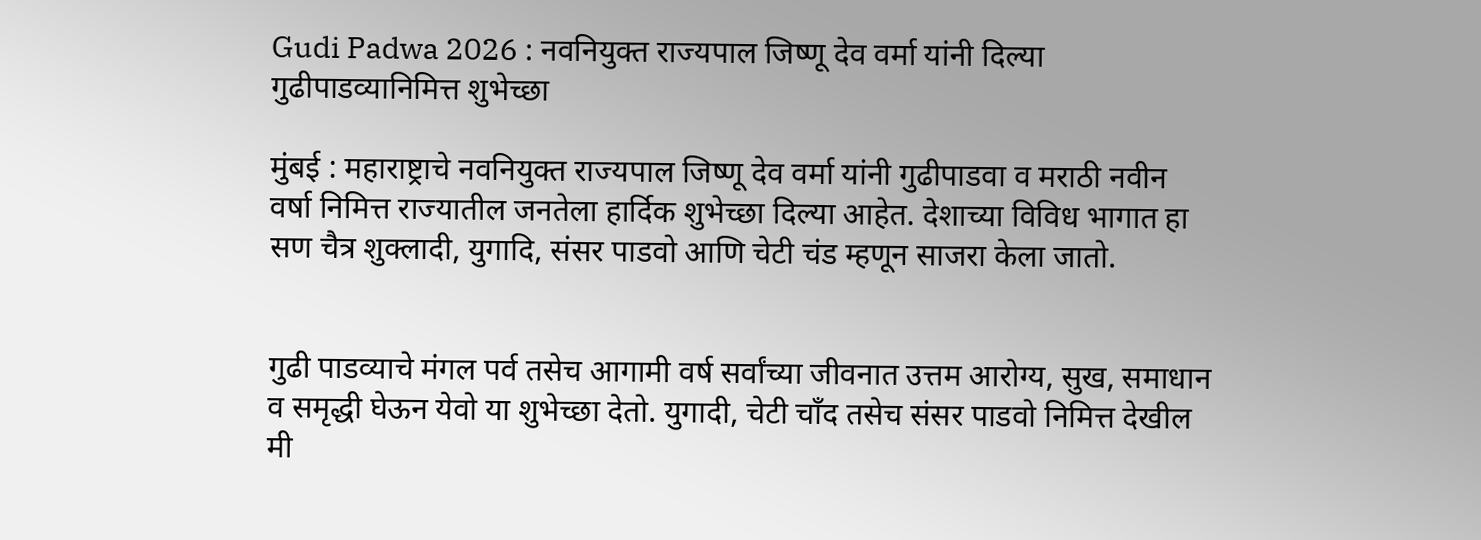Gudi Padwa 2026 : नवनियुक्त राज्यपाल जिष्णू देव वर्मा यांनी दिल्या गुढीपाडव्यानिमित्त शुभेच्छा

मुंबई : महाराष्ट्राचे नवनियुक्त राज्यपाल जिष्णू देव वर्मा यांनी गुढीपाडवा व मराठी नवीन वर्षा निमित्त राज्यातील जनतेला हार्दिक शुभेच्छा दिल्या आहेत. देशाच्या विविध भागात हा सण चैत्र शुक्लादी, युगादि, संसर पाडवो आणि चेटी चंड म्हणून साजरा केला जातो.


गुढी पाडव्याचे मंगल पर्व तसेच आगामी वर्ष सर्वांच्या जीवनात उत्तम आरोग्य, सुख, समाधान व समृद्धी घेऊन येवो या शुभेच्छा देतो. युगादी, चेटी चाँद तसेच संसर पाडवो निमित्त देखील मी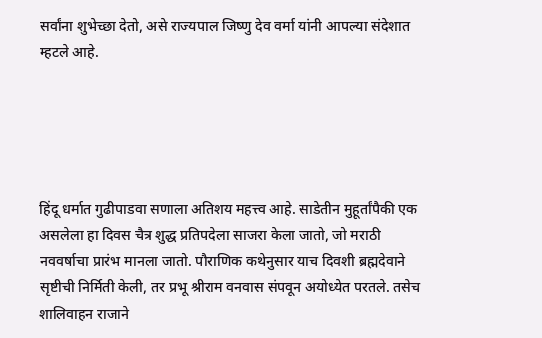सर्वांना शुभेच्छा देतो, असे राज्यपाल जिष्णु देव वर्मा यांनी आपल्या संदेशात म्हटले आहे.





हिंदू धर्मात गुढीपाडवा सणाला अतिशय महत्त्व आहे. साडेतीन मुहूर्तांपैकी एक असलेला हा दिवस चैत्र शुद्ध प्रतिपदेला साजरा केला जातो, जो मराठी नववर्षाचा प्रारंभ मानला जातो. पौराणिक कथेनुसार याच दिवशी ब्रह्मदेवाने सृष्टीची निर्मिती केली, तर प्रभू श्रीराम वनवास संपवून अयोध्येत परतले. तसेच शालिवाहन राजाने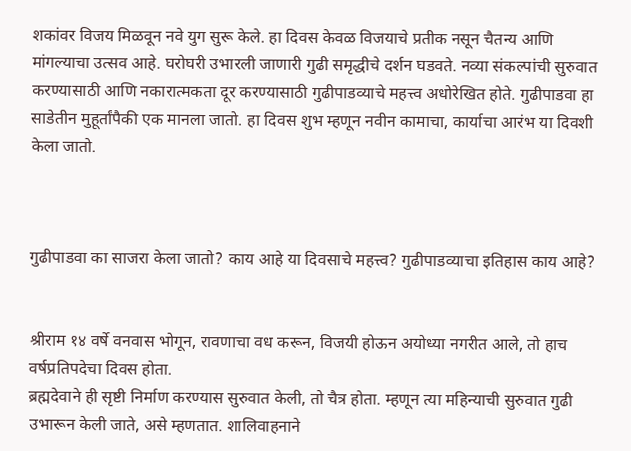शकांवर विजय मिळवून नवे युग सुरू केले. हा दिवस केवळ विजयाचे प्रतीक नसून चैतन्य आणि मांगल्याचा उत्सव आहे. घरोघरी उभारली जाणारी गुढी समृद्धीचे दर्शन घडवते. नव्या संकल्पांची सुरुवात करण्यासाठी आणि नकारात्मकता दूर करण्यासाठी गुढीपाडव्याचे महत्त्व अधोरेखित होते. गुढीपाडवा हा साडेतीन मुहूर्तांपैकी एक मानला जातो. हा दिवस शुभ म्हणून नवीन कामाचा, कार्याचा आरंभ या दिवशी केला जातो.



गुढीपाडवा का साजरा केला जातो? काय आहे या दिवसाचे महत्त्व? गुढीपाडव्याचा इतिहास काय आहे?


श्रीराम १४ वर्षे वनवास भोगून, रावणाचा वध करून, विजयी होऊन अयोध्या नगरीत आले, तो हाच वर्षप्रतिपदेचा दिवस होता.
ब्रह्मदेवाने ही सृष्टी निर्माण करण्यास सुरुवात केली, तो चैत्र होता. म्हणून त्या महिन्याची सुरुवात गुढी उभारून केली जाते, असे म्हणतात. शालिवाहनाने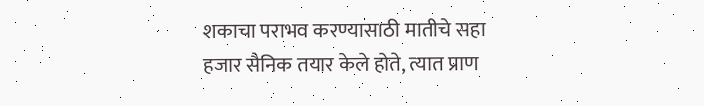शकाचा पराभव करण्यासाठी मातीचे सहा हजार सैनिक तयार केले होते, त्यात प्राण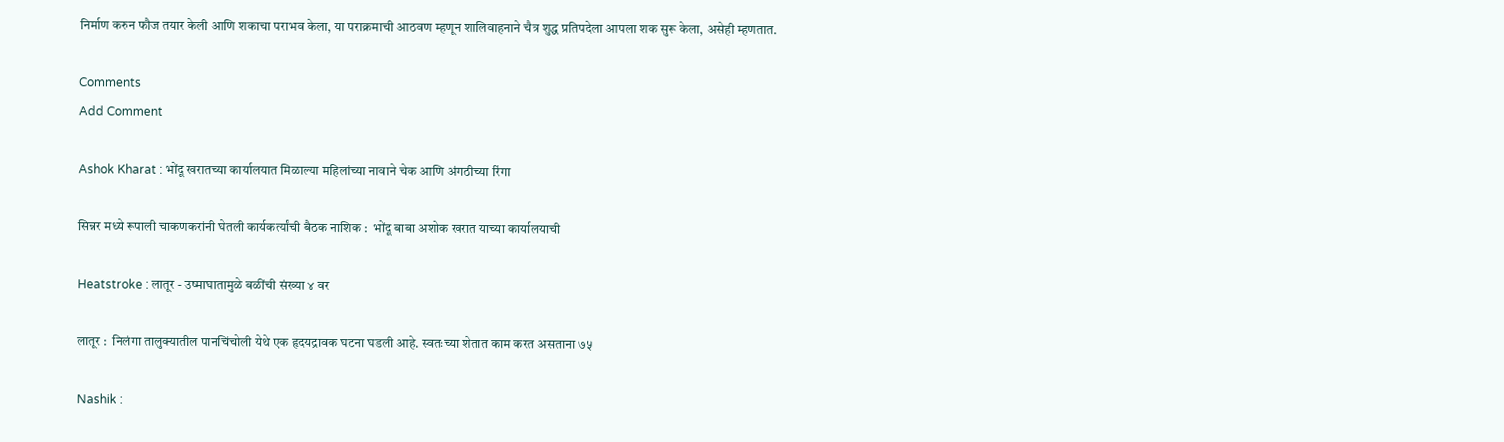निर्माण करुन फौज तयार केली आणि शकाचा पराभव केला, या पराक्रमाची आठवण म्हणून शालिवाहनाने चैत्र शुद्ध प्रतिपदेला आपला शक सुरू केला, असेही म्हणतात.

Comments
Add Comment

Ashok Kharat : भोंदू खरातच्या कार्यालयात मिळाल्या महिलांच्या नावाने चेक आणि अंगठीच्या रिंगा

सिन्नर मध्ये रूपाली चाकणकरांनी घेतली कार्यकर्त्यांची बैठक नाशिक :  भोंदू बाबा अशोक खरात याच्या कार्यालयाची

Heatstroke : लातूर - उष्माघातामुळे बळींची संख्या ४ वर

लातूर :  निलंगा तालुक्यातील पानचिंचोली येथे एक हृदयद्रावक घटना घडली आहे. स्वतःच्या शेतात काम करत असताना ७५

Nashik :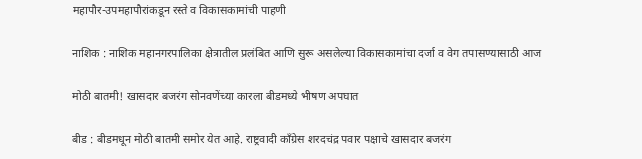महापौर-उपमहापौरांकडून रस्ते व विकासकामांची पाहणी

नाशिक : नाशिक महानगरपालिका क्षेत्रातील प्रलंबित आणि सुरू असलेल्या विकासकामांचा दर्जा व वेग तपासण्यासाठी आज

मोठी बातमी! खासदार बजरंग सोनवणेंच्या कारला बीडमध्ये भीषण अपघात

बीड : बीडमधून मोठी बातमी समोर येत आहे. राष्ट्रवादी काँग्रेस शरदचंद्र पवार पक्षाचे खासदार बजरंग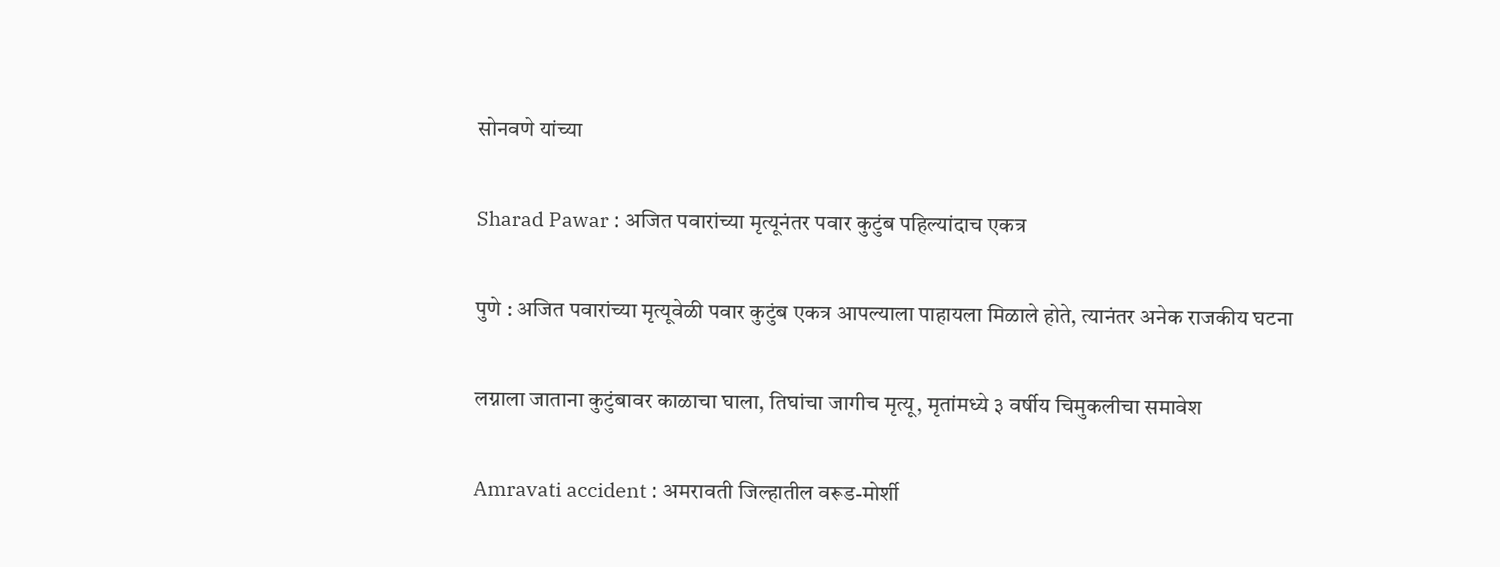सोनवणे यांच्या

Sharad Pawar : अजित पवारांच्या मृत्यूनंतर पवार कुटुंब पहिल्यांदाच एकत्र

पुणे : अजित पवारांच्या मृत्यूवेळी पवार कुटुंब एकत्र आपल्याला पाहायला मिळाले होते, त्यानंतर अनेक राजकीय घटना

लग्नाला जाताना कुटुंबावर काळाचा घाला, तिघांचा जागीच मृत्यू, मृतांमध्ये ३ वर्षीय चिमुकलीचा समावेश

Amravati accident : अमरावती जिल्हातील वरूड-मोर्शी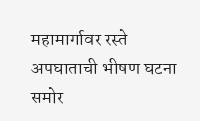महामार्गावर रस्ते अपघाताची भीषण घटना समोर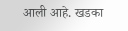आली आहे. खडका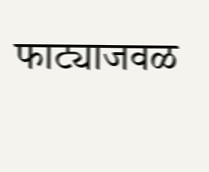फाट्याजवळ